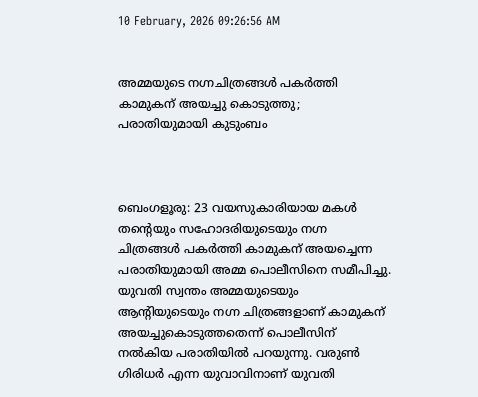10 February, 2026 09:26:56 AM


അമ്മയുടെ നഗ്നചിത്രങ്ങൾ പകർത്തി കാമുകന് അയച്ചു കൊടുത്തു; പരാതിയുമായി കുടുംബം



ബെംഗളൂരു: 23 വയസുകാരിയായ മകള്‍ തന്റെയും സഹോദരിയുടെയും നഗ്ന ചിത്രങ്ങള്‍ പകര്‍ത്തി കാമുകന് അയച്ചെന്ന പരാതിയുമായി അമ്മ പൊലീസിനെ സമീപിച്ചു. യുവതി സ്വന്തം അമ്മയുടെയും ആന്റിയുടെയും നഗ്ന ചിത്രങ്ങളാണ് കാമുകന് അയച്ചുകൊടുത്തതെന്ന് പൊലീസിന് നല്‍കിയ പരാതിയില്‍ പറയുന്നു. വരുണ്‍ ഗിരിധര്‍ എന്ന യുവാവിനാണ് യുവതി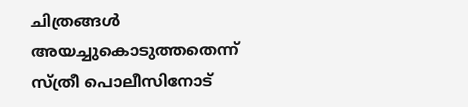ചിത്രങ്ങള്‍ അയച്ചുകൊടുത്തതെന്ന് സ്ത്രീ പൊലീസിനോട്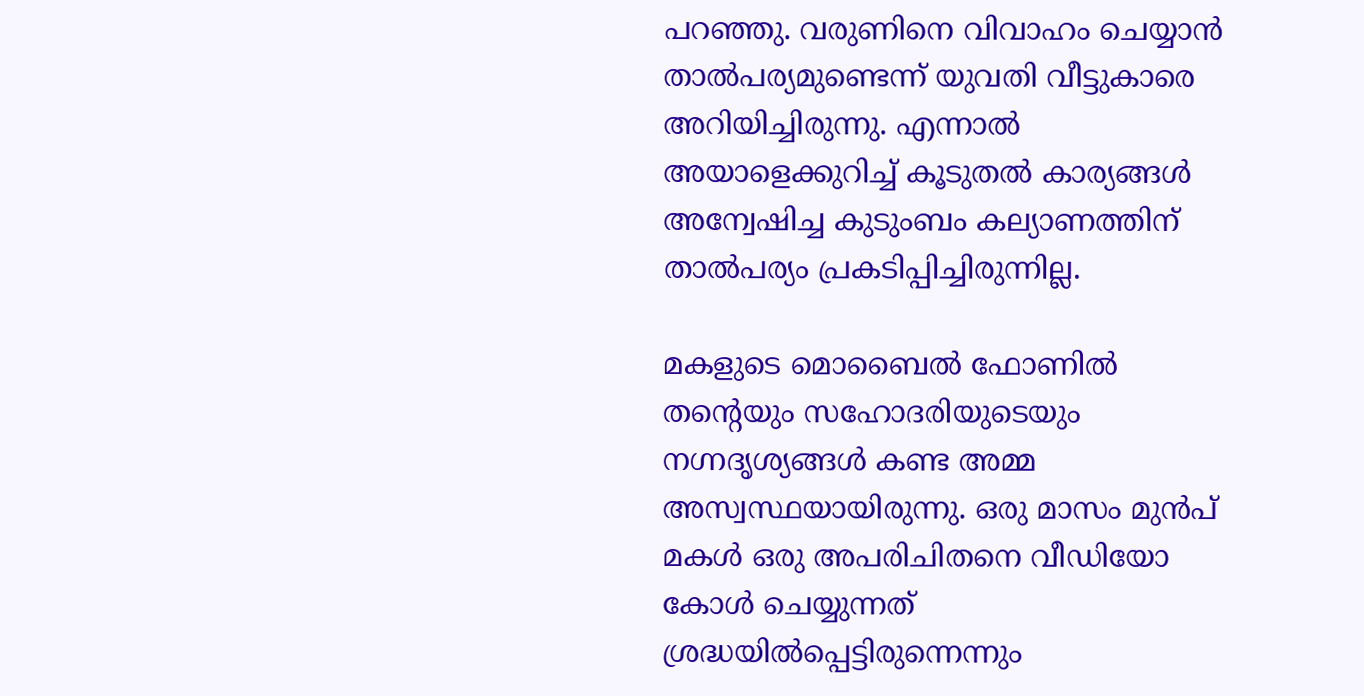പറഞ്ഞു. വരുണിനെ വിവാഹം ചെയ്യാന്‍ താല്‍പര്യമുണ്ടെന്ന് യുവതി വീട്ടുകാരെ അറിയിച്ചിരുന്നു. എന്നാല്‍ അയാളെക്കുറിച്ച് കൂടുതല്‍ കാര്യങ്ങള്‍ അന്വേഷിച്ച കുടുംബം കല്യാണത്തിന് താല്‍പര്യം പ്രകടിപ്പിച്ചിരുന്നില്ല.

മകളുടെ മൊബൈല്‍ ഫോണില്‍ തന്റെയും സഹോദരിയുടെയും നഗ്നദൃശ്യങ്ങള്‍ കണ്ട അമ്മ അസ്വസ്ഥയായിരുന്നു. ഒരു മാസം മുന്‍പ് മകള്‍ ഒരു അപരിചിതനെ വീഡിയോ കോള്‍ ചെയ്യുന്നത് ശ്രദ്ധയില്‍പ്പെട്ടിരുന്നെന്നും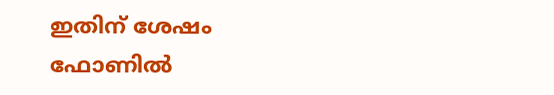ഇതിന് ശേഷം ഫോണില്‍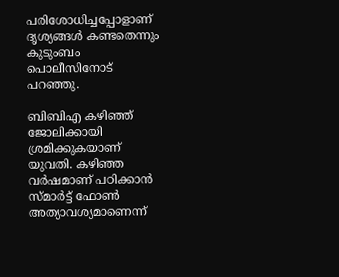പരിശോധിച്ചപ്പോളാണ് ദൃശ്യങ്ങള്‍ കണ്ടതെന്നും കുടുംബം പൊലീസിനോട് പറഞ്ഞു.

ബിബിഎ കഴിഞ്ഞ് ജോലിക്കായി ശ്രമിക്കുകയാണ് യുവതി. കഴിഞ്ഞ വര്‍ഷമാണ് പഠിക്കാന്‍ സ്മാര്‍ട്ട് ഫോണ്‍ അത്യാവശ്യമാണെന്ന്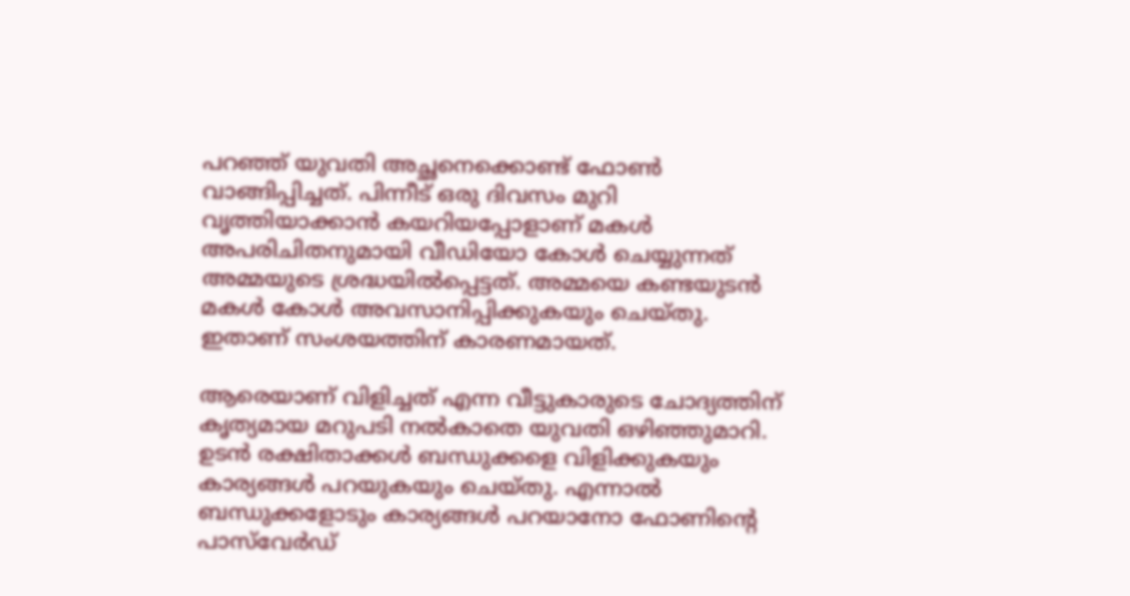പറഞ്ഞ് യുവതി അച്ഛനെക്കൊണ്ട് ഫോണ്‍ വാങ്ങിപ്പിച്ചത്. പിന്നീട് ഒരു ദിവസം മുറി വൃത്തിയാക്കാന്‍ കയറിയപ്പോളാണ് മകള്‍ അപരിചിതനുമായി വീഡിയോ കോള്‍ ചെയ്യുന്നത് അമ്മയുടെ ശ്രദ്ധയില്‍പ്പെട്ടത്. അമ്മയെ കണ്ടയുടന്‍ മകള്‍ കോള്‍ അവസാനിപ്പിക്കുകയും ചെയ്തു. ഇതാണ് സംശയത്തിന് കാരണമായത്.

ആരെയാണ് വിളിച്ചത് എന്ന വീട്ടുകാരുടെ ചോദ്യത്തിന് കൃത്യമായ മറുപടി നല്‍കാതെ യുവതി ഒഴിഞ്ഞുമാറി. ഉടന്‍ രക്ഷിതാക്കള്‍ ബന്ധുക്കളെ വിളിക്കുകയും കാര്യങ്ങള്‍ പറയുകയും ചെയ്തു. എന്നാല്‍ ബന്ധുക്കളോടും കാര്യങ്ങള്‍ പറയാനോ ഫോണിന്റെ പാസ്‌വേര്‍ഡ്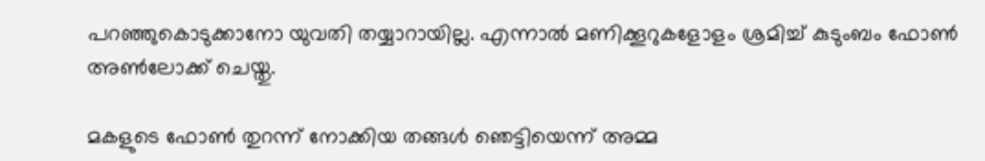പറഞ്ഞുകൊടുക്കാനോ യുവതി തയ്യാറായില്ല. എന്നാല്‍ മണിക്കൂറുകളോളം ശ്രമിച്ച് കുടുംബം ഫോണ്‍ അണ്‍ലോക്ക് ചെയ്തു.

മകളുടെ ഫോണ്‍ തുറന്ന് നോക്കിയ തങ്ങള്‍ ഞെട്ടിയെന്ന് അമ്മ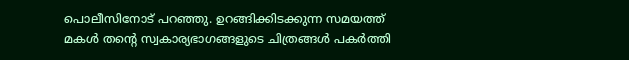പൊലീസിനോട് പറഞ്ഞു. ഉറങ്ങിക്കിടക്കുന്ന സമയത്ത് മകള്‍ തന്റെ സ്വകാര്യഭാഗങ്ങളുടെ ചിത്രങ്ങള്‍ പകര്‍ത്തി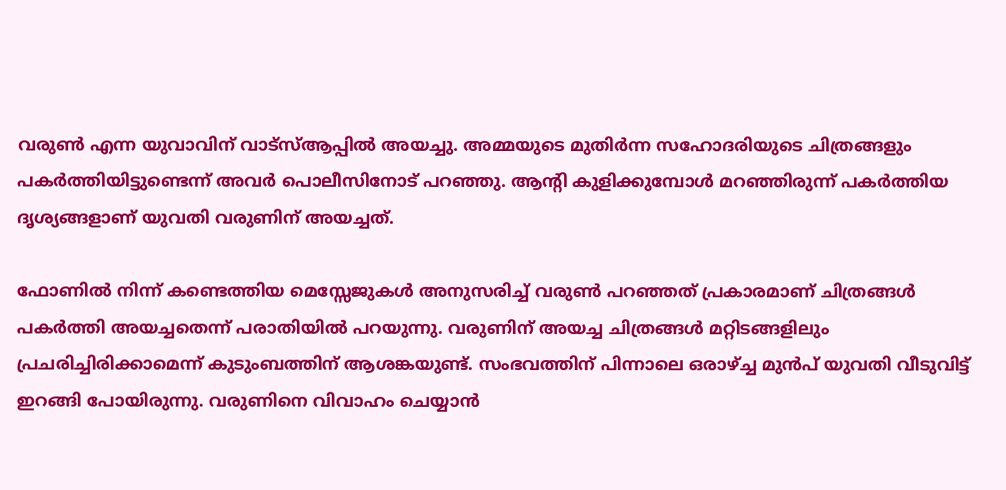വരുണ്‍ എന്ന യുവാവിന് വാട്‌സ്ആപ്പില്‍ അയച്ചു. അമ്മയുടെ മുതിര്‍ന്ന സഹോദരിയുടെ ചിത്രങ്ങളും പകര്‍ത്തിയിട്ടുണ്ടെന്ന് അവര്‍ പൊലീസിനോട് പറഞ്ഞു. ആന്റി കുളിക്കുമ്പോള്‍ മറഞ്ഞിരുന്ന് പകര്‍ത്തിയ ദൃശ്യങ്ങളാണ് യുവതി വരുണിന് അയച്ചത്.

ഫോണില്‍ നിന്ന് കണ്ടെത്തിയ മെസ്സേജുകള്‍ അനുസരിച്ച് വരുണ്‍ പറഞ്ഞത് പ്രകാരമാണ് ചിത്രങ്ങള്‍ പകര്‍ത്തി അയച്ചതെന്ന് പരാതിയില്‍ പറയുന്നു. വരുണിന് അയച്ച ചിത്രങ്ങള്‍ മറ്റിടങ്ങളിലും പ്രചരിച്ചിരിക്കാമെന്ന് കുടുംബത്തിന് ആശങ്കയുണ്ട്. സംഭവത്തിന് പിന്നാലെ ഒരാഴ്ച്ച മുന്‍പ് യുവതി വീടുവിട്ട് ഇറങ്ങി പോയിരുന്നു. വരുണിനെ വിവാഹം ചെയ്യാന്‍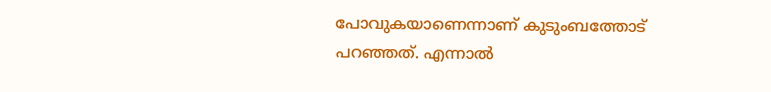പോവുകയാണെന്നാണ് കുടുംബത്തോട് പറഞ്ഞത്. എന്നാല്‍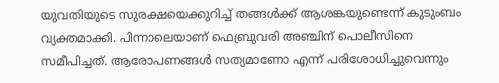യുവതിയുടെ സുരക്ഷയെക്കുറിച്ച് തങ്ങള്‍ക്ക് ആശങ്കയുണ്ടെന്ന് കുടുംബം വ്യക്തമാക്കി. പിന്നാലെയാണ് ഫെബ്രുവരി അഞ്ചിന് പൊലീസിനെ സമീപിച്ചത്. ആരോപണങ്ങള്‍ സത്യമാണോ എന്ന് പരിശോധിച്ചുവെന്നും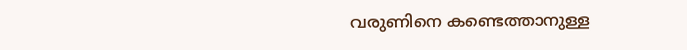വരുണിനെ കണ്ടെത്താനുള്ള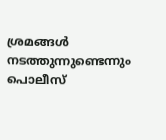ശ്രമങ്ങള്‍ നടത്തുന്നുണ്ടെന്നും പൊലീസ്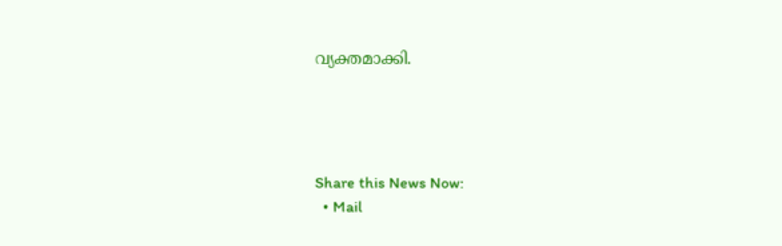വ്യക്തമാക്കി.




Share this News Now:
  • Mail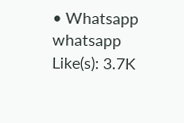• Whatsapp whatsapp
Like(s): 3.7K